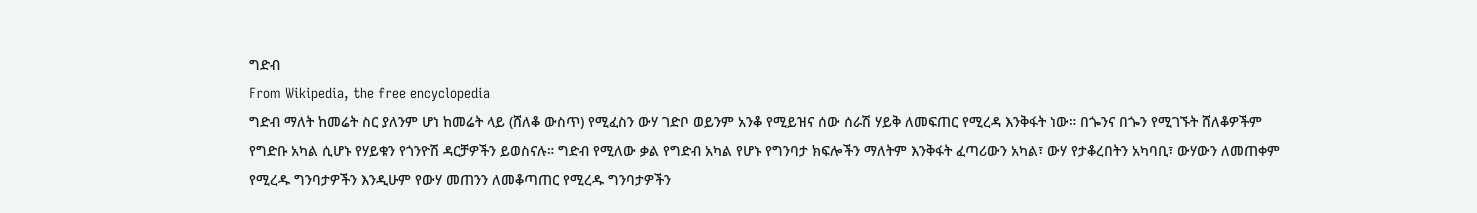ግድብ
From Wikipedia, the free encyclopedia
ግድብ ማለት ከመሬት ስር ያለንም ሆነ ከመሬት ላይ (ሸለቆ ውስጥ) የሚፈስን ውሃ ገድቦ ወይንም አንቆ የሚይዝና ሰው ሰራሽ ሃይቅ ለመፍጠር የሚረዳ እንቅፋት ነው። በጐንና በጐን የሚገኙት ሸለቆዎችም የግድቡ አካል ሲሆኑ የሃይቁን የጎንዮሽ ዳርቻዎችን ይወስናሉ። ግድብ የሚለው ቃል የግድብ አካል የሆኑ የግንባታ ክፍሎችን ማለትም እንቅፋት ፈጣሪውን አካል፣ ውሃ የታቆረበትን አካባቢ፣ ውሃውን ለመጠቀም የሚረዱ ግንባታዎችን እንዲሁም የውሃ መጠንን ለመቆጣጠር የሚረዱ ግንባታዎችን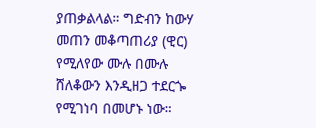ያጠቃልላል። ግድብን ከውሃ መጠን መቆጣጠሪያ (ዊር) የሚለየው ሙሉ በሙሉ ሸለቆውን እንዲዘጋ ተደርጐ የሚገነባ በመሆኑ ነው።